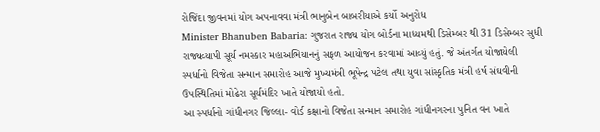રોજિંદા જીવનમાં યોગ અપનાવવા મંત્રી ભાનુબેન બાબરીયાએ કર્યો અનુરોધ
Minister Bhanuben Babaria: ગુજરાત રાજ્ય યોગ બોર્ડના માધ્યમથી ડિસેમ્બર થી 31 ડિસેમ્બર સુધી રાજ્યવ્યાપી સૂર્ય નમસ્કાર મહાઅભિયાનનું સફળ આયોજન કરવામાં આવ્યું હતું. જે અંતર્ગત યોજાયેલી સ્પર્ધાનો વિજેતા સન્માન સમારોહ આજે મુખ્યમંત્રી ભૂપેન્દ્ર પટેલ તથા યુવા સાંસ્કૃતિક મંત્રી હર્ષ સંઘવીની ઉપસ્થિતિમાં મોઢેરા સૂર્યમંદિર ખાતે યોજાયો હતો.
આ સ્પર્ધાનો ગાંધીનગર જિલ્લા- વોર્ડ કક્ષાનો વિજેતા સન્માન સમારોહ ગાંધીનગરના પુનિત વન ખાતે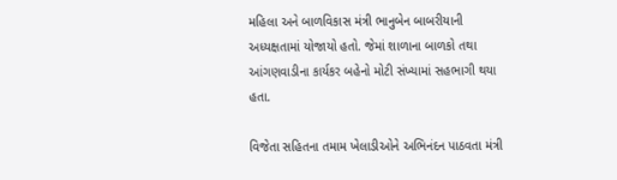મહિલા અને બાળવિકાસ મંત્રી ભાનુબેન બાબરીયાની અધ્યક્ષતામાં યોજાયો હતો. જેમાં શાળાના બાળકો તથા આંગણવાડીના કાર્યકર બહેનો મોટી સંખ્યામાં સહભાગી થયા હતા.

વિજેતા સહિતના તમામ ખેલાડીઓને અભિનંદન પાઠવતા મંત્રી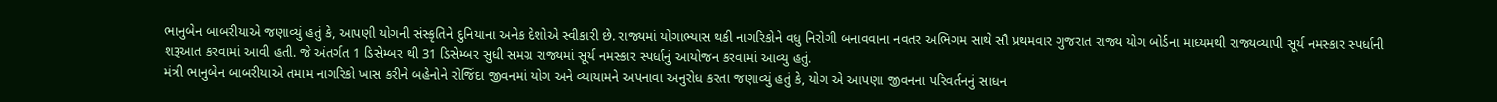ભાનુબેન બાબરીયાએ જણાવ્યું હતું કે, આપણી યોગની સંસ્કૃતિને દુનિયાના અનેક દેશોએ સ્વીકારી છે. રાજ્યમાં યોગાભ્યાસ થકી નાગરિકોને વધુ નિરોગી બનાવવાના નવતર અભિગમ સાથે સૌ પ્રથમવાર ગુજરાત રાજ્ય યોગ બોર્ડના માધ્યમથી રાજ્યવ્યાપી સૂર્ય નમસ્કાર સ્પર્ધાની શરૂઆત કરવામાં આવી હતી. જે અંતર્ગત 1 ડિસેમ્બર થી 31 ડિસેમ્બર સુધી સમગ્ર રાજ્યમાં સૂર્ય નમસ્કાર સ્પર્ધાનું આયોજન કરવામાં આવ્યુ હતું.
મંત્રી ભાનુબેન બાબરીયાએ તમામ નાગરિકો ખાસ કરીને બહેનોને રોજિંદા જીવનમાં યોગ અને વ્યાયામને અપનાવા અનુરોધ કરતા જણાવ્યું હતું કે, યોગ એ આપણા જીવનના પરિવર્તનનું સાધન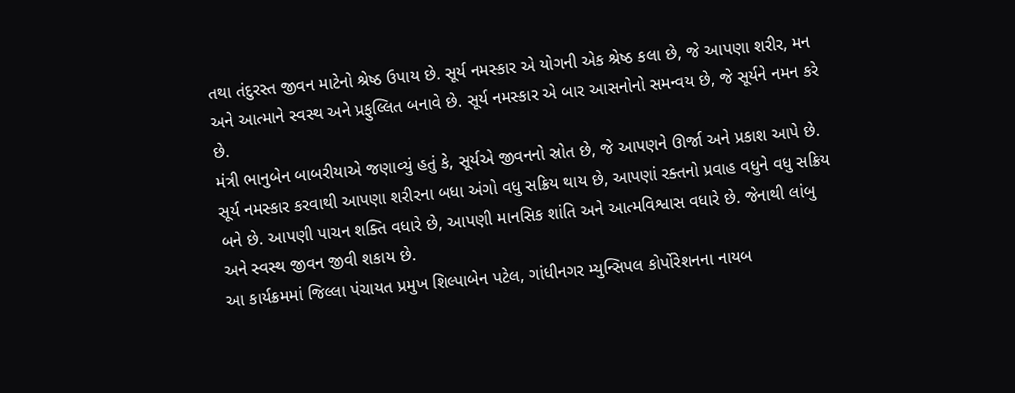તથા તંદુરસ્ત જીવન માટેનો શ્રેષ્ઠ ઉપાય છે. સૂર્ય નમસ્કાર એ યોગની એક શ્રેષ્ઠ કલા છે, જે આપણા શરીર, મન અને આત્માને સ્વસ્થ અને પ્રફુલ્લિત બનાવે છે. સૂર્ય નમસ્કાર એ બાર આસનોનો સમન્વય છે, જે સૂર્યને નમન કરે છે.
મંત્રી ભાનુબેન બાબરીયાએ જણાવ્યું હતું કે, સૂર્યએ જીવનનો સ્રોત છે, જે આપણને ઊર્જા અને પ્રકાશ આપે છે. સૂર્ય નમસ્કાર કરવાથી આપણા શરીરના બધા અંગો વધુ સક્રિય થાય છે, આપણાં રક્તનો પ્રવાહ વધુને વધુ સક્રિય બને છે. આપણી પાચન શક્તિ વધારે છે, આપણી માનસિક શાંતિ અને આત્મવિશ્વાસ વધારે છે. જેનાથી લાંબુ અને સ્વસ્થ જીવન જીવી શકાય છે.
આ કાર્યક્રમમાં જિલ્લા પંચાયત પ્રમુખ શિલ્પાબેન પટેલ, ગાંધીનગર મ્યુન્સિપલ કોર્પોરેશનના નાયબ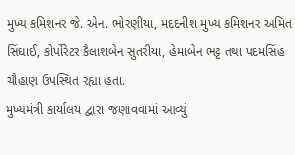મુખ્ય કમિશનર જે. એન. ભોરણીયા, મદદનીશ મુખ્ય કમિશનર અમિત સિંઘાઈ, કોર્પોરેટર કૈલાશબેન સુતરીયા, હેમાબેન ભટ્ટ તથા પદમસિંહ ચૌહાણ ઉપસ્થિત રહ્યા હતા.
મુખ્યમંત્રી કાર્યાલય દ્વારા જણાવવામાં આવ્યું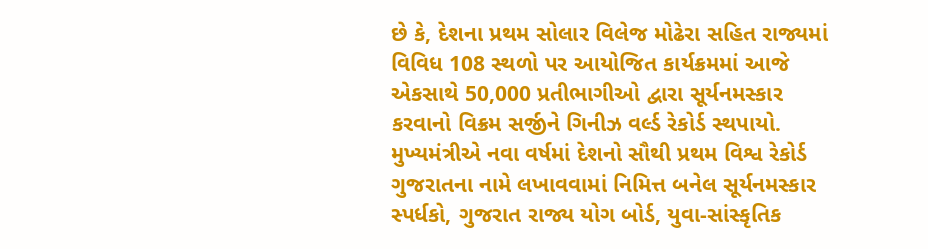છે કે, દેશના પ્રથમ સોલાર વિલેજ મોઢેરા સહિત રાજ્યમાં વિવિધ 108 સ્થળો પર આયોજિત કાર્યક્રમમાં આજે એકસાથે 50,000 પ્રતીભાગીઓ દ્વારા સૂર્યનમસ્કાર કરવાનો વિક્રમ સર્જીને ગિનીઝ વર્લ્ડ રેકોર્ડ સ્થપાયો. મુખ્યમંત્રીએ નવા વર્ષમાં દેશનો સૌથી પ્રથમ વિશ્વ રેકોર્ડ ગુજરાતના નામે લખાવવામાં નિમિત્ત બનેલ સૂર્યનમસ્કાર સ્પર્ધકો, ગુજરાત રાજ્ય યોગ બોર્ડ, યુવા-સાંસ્કૃતિક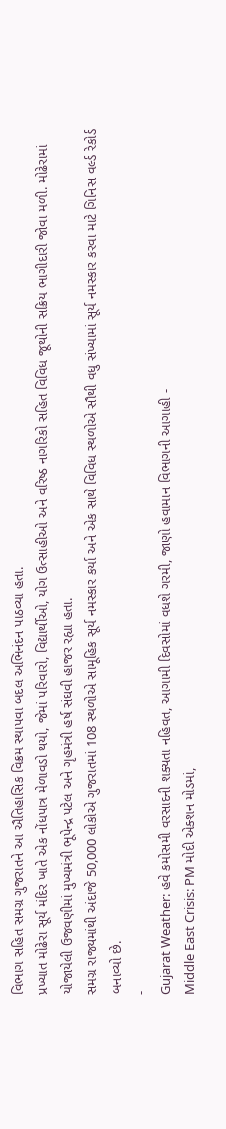વિભાગ સહિત સમગ્ર ગુજરાતને આ ઐતિહાસિક વિક્રમ સ્થાપવા બદલ અભિનંદન પાઠવ્યા હતા.
પ્રખ્યાત મોઢેરા સૂર્ય મંદિર ખાતે એક નોંધપાત્ર મેળાવડો થયો, જેમાં પરિવારો, વિદ્યાર્થીઓ, યોગ ઉત્સાહીઓ અને વરિષ્ઠ નાગરિકો સહિત વિવિધ જૂથોની સક્રિય ભાગીદારી જોવા મળી. મોઢેરામાં યોજાયેલી ઉજવણીમાં મુખ્યમંત્રી ભૂપેન્દ્ર પટેલ અને ગૃહમંત્રી હર્ષ સંઘવી હાજર રહ્યા હતા.
સમગ્ર રાજ્યમાંથી અંદાજે 50,000 લોકોએ ગુજરાતમાં 108 સ્થળોએ સામૂહિક સૂર્ય નમસ્કાર કર્યા અને એક સાથે વિવિધ સ્થળોએ સૌથી વધુ સંખ્યામાં સૂર્ય નમસ્કાર કરવા માટે ગિનિસ વર્લ્ડ રેકોર્ડ બનાવ્યો છે.
-
Gujarat Weather: હવે કમોસમી વરસાદની શક્યતા નહિવત, આગામી દિવસોમાં વધશે ગરમી, જાણો હવામાન વિભાગની આગાહી -
Middle East Crisis: PM મોદી એક્શન મોડમાં,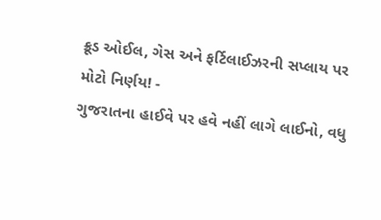ક્રૂડ ઓઈલ, ગેસ અને ફર્ટિલાઈઝરની સપ્લાય પર મોટો નિર્ણય! -
ગુજરાતના હાઈવે પર હવે નહીં લાગે લાઈનો, વધુ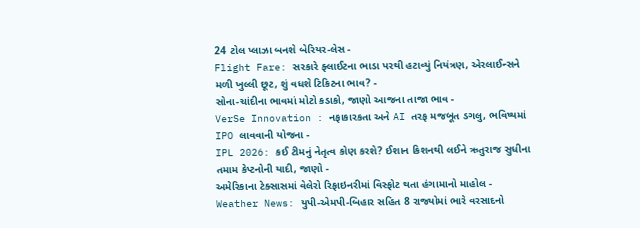24 ટોલ પ્લાઝા બનશે બેરિયર-લેસ -
Flight Fare: સરકારે ફ્લાઈટના ભાડા પરથી હટાવ્યું નિયંત્રણ, એરલાઈન્સને મળી ખુલ્લી છૂટ, શું વધશે ટિકિટના ભાવ? -
સોના-ચાંદીના ભાવમાં મોટો કડાકો, જાણો આજના તાજા ભાવ -
VerSe Innovation : નફાકારકતા અને AI તરફ મજબૂત ડગલુ, ભવિષ્યમાં IPO લાવવાની યોજના -
IPL 2026: કઈ ટીમનું નેતૃત્વ કોણ કરશે? ઈશાન કિશનથી લઈને ઋતુરાજ સુધીના તમામ કેપ્ટનોની યાદી, જાણો -
અમેરિકાના ટેક્સાસમાં વેલેરો રિફાઇનરીમાં વિસ્ફોટ થતા હંગામાનો માહોલ -
Weather News: યુપી-એમપી-બિહાર સહિત 8 રાજ્યોમાં ભારે વરસાદનો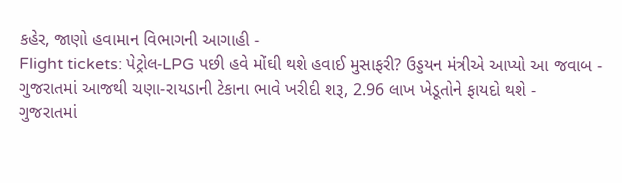કહેર, જાણો હવામાન વિભાગની આગાહી -
Flight tickets: પેટ્રોલ-LPG પછી હવે મોંઘી થશે હવાઈ મુસાફરી? ઉડ્ડયન મંત્રીએ આપ્યો આ જવાબ -
ગુજરાતમાં આજથી ચણા-રાયડાની ટેકાના ભાવે ખરીદી શરૂ, 2.96 લાખ ખેડૂતોને ફાયદો થશે -
ગુજરાતમાં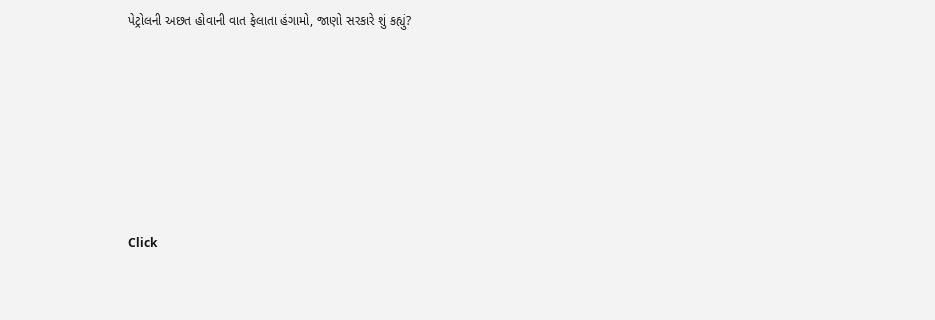પેટ્રોલની અછત હોવાની વાત ફેલાતા હંગામો, જાણો સરકારે શું કહ્યું?










Click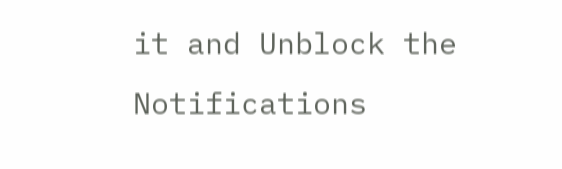it and Unblock the Notifications